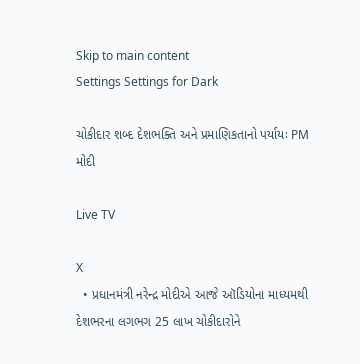Skip to main content
Settings Settings for Dark

ચોકીદાર શબ્દ દેશભક્તિ અને પ્રમાણિકતાનો પર્યાયઃ PM મોદી

Live TV

X
  • પ્રધાનમંત્રી નરેન્દ્ર મોદીએ આજે ઑડિયોના માધ્યમથી દેશભરના લગભગ 25 લાખ ચોકીદારોને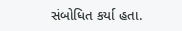સંબોધિત કર્યા હતા.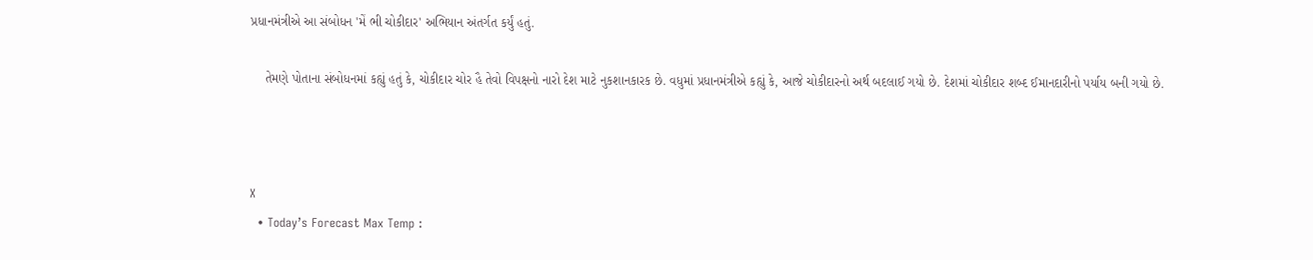પ્રધાનમંત્રીએ આ સંબોધન 'મેં ભી ચોકીદાર' અભિયાન અંતર્ગત કર્યું હતું.

    તેમણે પોતાના સંબોધનમાં કહ્યું હતું કે, ચોકીદાર ચોર હૈ તેવો વિપક્ષનો નારો દેશ માટે નુકશાનકારક છે. વધુમાં પ્રધાનમંત્રીએ કહ્યું કે, આજે ચોકીદારનો અર્થ બદલાઈ ગયો છે. દેશમાં ચોકીદાર શબ્દ ઈમાનદારીનો પર્યાય બની ગયો છે.



X
  • Today’s Forecast Max Temp :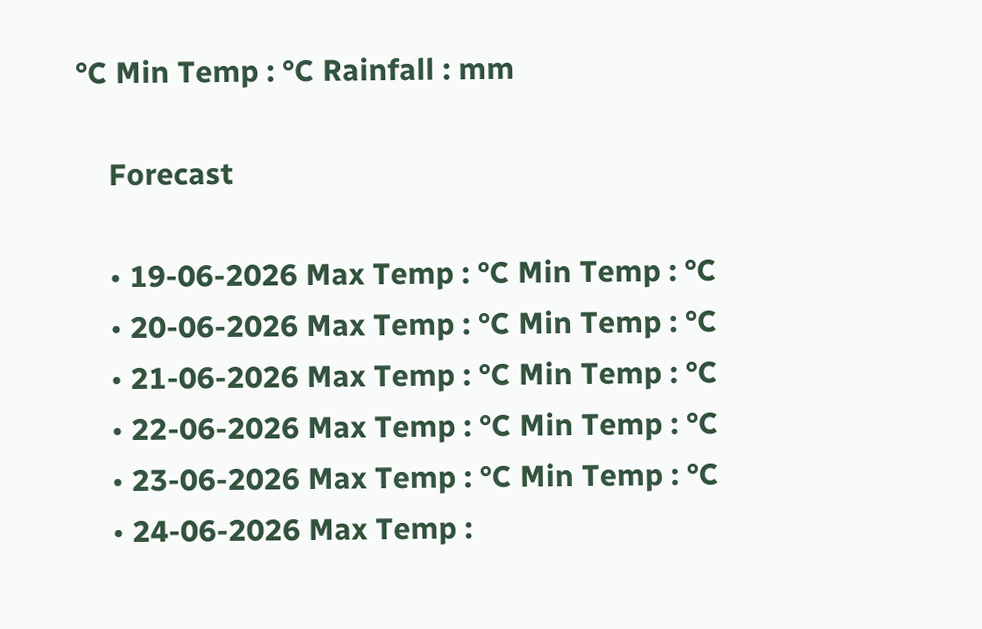°C Min Temp : °C Rainfall : mm

    Forecast

    • 19-06-2026 Max Temp : °C Min Temp : °C
    • 20-06-2026 Max Temp : °C Min Temp : °C
    • 21-06-2026 Max Temp : °C Min Temp : °C
    • 22-06-2026 Max Temp : °C Min Temp : °C
    • 23-06-2026 Max Temp : °C Min Temp : °C
    • 24-06-2026 Max Temp :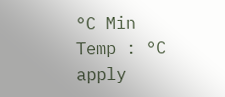°C Min Temp : °C
apply